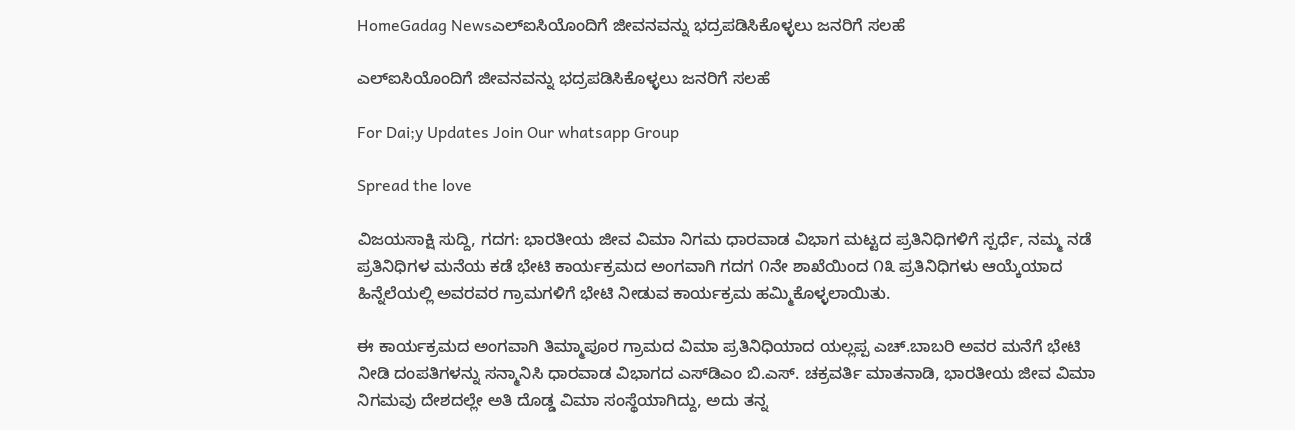HomeGadag Newsಎಲ್ಐಸಿಯೊಂದಿಗೆ ಜೀವನವನ್ನು ಭದ್ರಪಡಿಸಿಕೊಳ್ಳಲು ಜನರಿಗೆ ಸಲಹೆ

ಎಲ್ಐಸಿಯೊಂದಿಗೆ ಜೀವನವನ್ನು ಭದ್ರಪಡಿಸಿಕೊಳ್ಳಲು ಜನರಿಗೆ ಸಲಹೆ

For Dai;y Updates Join Our whatsapp Group

Spread the love

ವಿಜಯಸಾಕ್ಷಿ ಸುದ್ದಿ, ಗದಗ: ಭಾರತೀಯ ಜೀವ ವಿಮಾ ನಿಗಮ ಧಾರವಾಡ ವಿಭಾಗ ಮಟ್ಟದ ಪ್ರತಿನಿಧಿಗಳಿಗೆ ಸ್ಪರ್ಧೆ, ನಮ್ಮ ನಡೆ ಪ್ರತಿನಿಧಿಗಳ ಮನೆಯ ಕಡೆ ಭೇಟಿ ಕಾರ್ಯಕ್ರಮದ ಅಂಗವಾಗಿ ಗದಗ ೧ನೇ ಶಾಖೆಯಿಂದ ೧೩ ಪ್ರತಿನಿಧಿಗಳು ಆಯ್ಕೆಯಾದ ಹಿನ್ನೆಲೆಯಲ್ಲಿ ಅವರವರ ಗ್ರಾಮಗಳಿಗೆ ಭೇಟಿ ನೀಡುವ ಕಾರ್ಯಕ್ರಮ ಹಮ್ಮಿಕೊಳ್ಳಲಾಯಿತು.

ಈ ಕಾರ್ಯಕ್ರಮದ ಅಂಗವಾಗಿ ತಿಮ್ಮಾಪೂರ ಗ್ರಾಮದ ವಿಮಾ ಪ್ರತಿನಿಧಿಯಾದ ಯಲ್ಲಪ್ಪ ಎಚ್.ಬಾಬರಿ ಅವರ ಮನೆಗೆ ಭೇಟಿ ನೀಡಿ ದಂಪತಿಗಳನ್ನು ಸನ್ಮಾನಿಸಿ ಧಾರವಾಡ ವಿಭಾಗದ ಎಸ್‌ಡಿಎಂ ಬಿ.ಎಸ್. ಚಕ್ರವರ್ತಿ ಮಾತನಾಡಿ, ಭಾರತೀಯ ಜೀವ ವಿಮಾ ನಿಗಮವು ದೇಶದಲ್ಲೇ ಅತಿ ದೊಡ್ಡ ವಿಮಾ ಸಂಸ್ಥೆಯಾಗಿದ್ದು, ಅದು ತನ್ನ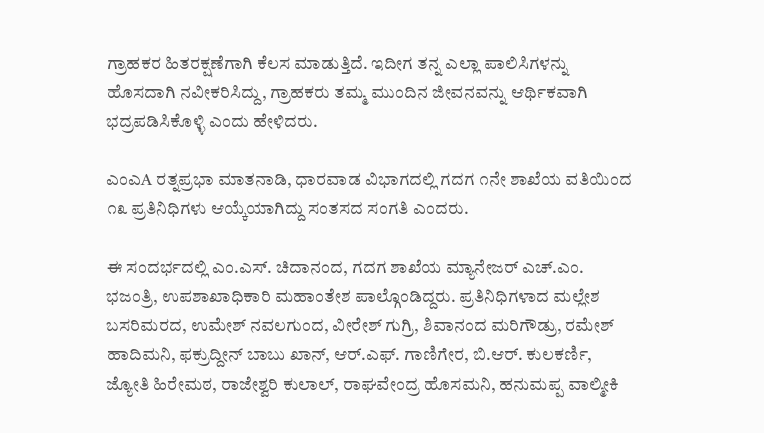ಗ್ರಾಹಕರ ಹಿತರಕ್ಷಣೆಗಾಗಿ ಕೆಲಸ ಮಾಡುತ್ತಿದೆ. ಇದೀಗ ತನ್ನ ಎಲ್ಲಾ ಪಾಲಿಸಿಗಳನ್ನು ಹೊಸದಾಗಿ ನವೀಕರಿಸಿದ್ದು, ಗ್ರಾಹಕರು ತಮ್ಮ ಮುಂದಿನ ಜೀವನವನ್ನು ಆರ್ಥಿಕವಾಗಿ ಭದ್ರಪಡಿಸಿಕೊಳ್ಳಿ ಎಂದು ಹೇಳಿದರು.

ಎಂಎA ರತ್ನಪ್ರಭಾ ಮಾತನಾಡಿ, ಧಾರವಾಡ ವಿಭಾಗದಲ್ಲಿ ಗದಗ ೧ನೇ ಶಾಖೆಯ ವತಿಯಿಂದ ೧೩ ಪ್ರತಿನಿಧಿಗಳು ಆಯ್ಕೆಯಾಗಿದ್ದು ಸಂತಸದ ಸಂಗತಿ ಎಂದರು.

ಈ ಸಂದರ್ಭದಲ್ಲಿ ಎಂ.ಎಸ್. ಚಿದಾನಂದ, ಗದಗ ಶಾಖೆಯ ಮ್ಯಾನೇಜರ್ ಎಚ್.ಎಂ. ಭಜಂತ್ರಿ, ಉಪಶಾಖಾಧಿಕಾರಿ ಮಹಾಂತೇಶ ಪಾಲ್ಗೊಂಡಿದ್ದರು. ಪ್ರತಿನಿಧಿಗಳಾದ ಮಲ್ಲೇಶ ಬಸರಿಮರದ, ಉಮೇಶ್ ನವಲಗುಂದ, ವೀರೇಶ್ ಗುಗ್ರಿ, ಶಿವಾನಂದ ಮರಿಗೌಡ್ರು, ರಮೇಶ್ ಹಾದಿಮನಿ, ಫಕ್ರುದ್ದೀನ್ ಬಾಬು ಖಾನ್, ಆರ್.ಎಫ್. ಗಾಣಿಗೇರ, ಬಿ.ಆರ್. ಕುಲಕರ್ಣಿ, ಜ್ಯೋತಿ ಹಿರೇಮಠ, ರಾಜೇಶ್ವರಿ ಕುಲಾಲ್, ರಾಘವೇಂದ್ರ ಹೊಸಮನಿ, ಹನುಮಪ್ಪ ವಾಲ್ಮೀಕಿ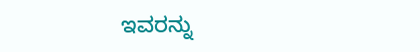ಇವರನ್ನು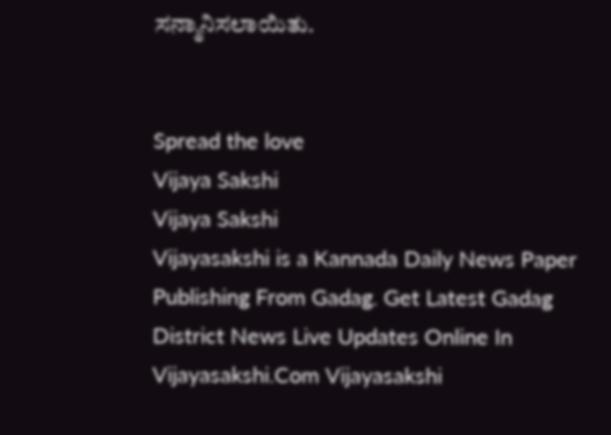ಸನ್ಮಾನಿಸಲಾಯಿತು.


Spread the love
Vijaya Sakshi
Vijaya Sakshi
Vijayasakshi is a Kannada Daily News Paper Publishing From Gadag. Get Latest Gadag District News Live Updates Online In Vijayasakshi.Com Vijayasakshi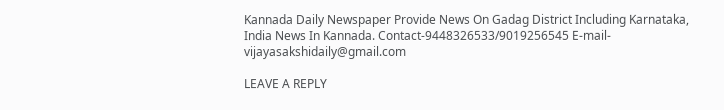Kannada Daily Newspaper Provide News On Gadag District Including Karnataka, India News In Kannada. Contact-9448326533/9019256545 E-mail-vijayasakshidaily@gmail.com

LEAVE A REPLY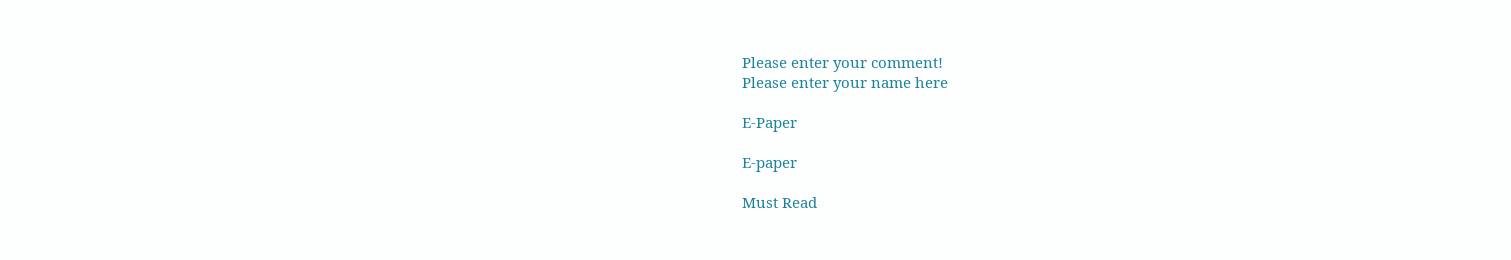Please enter your comment!
Please enter your name here

E-Paper

E-paper

Must Read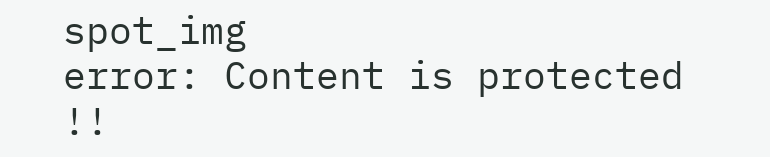spot_img
error: Content is protected !!